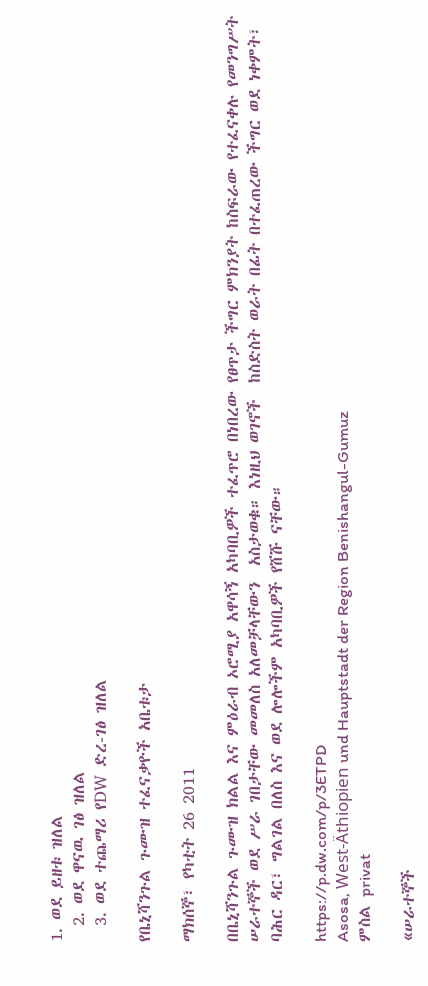1. ወደ ይዘቱ ዝለል
  2. ወደ ዋናዉ ገፅ ዝለል
  3. ወደ ተጨማሪ የDW ድረ-ገፅ ዝለል

የቤኒሻንጉል ጉሙዝ ተፈናቃዮች አቤቱታ

ማክሰኞ፣ የካቲት 26 2011

በቤኒሻንጉል ጉሙዝ ክልል እና ምዕራብ ኦሮሚያ አዋሳኝ አካባቢዎች ተፈጥሮ በነበረው የፀጥታ ችግር ምክንያት ከስፍራው የተፈናቀሉ የመንግሥት ሠራተኞች ወደ ሥራ ገበታቸው መመለስ አለመቻላቸውን  አስታወቁ። እነዚህ ወገኖች  ከስድስት ወራት በፊት በተፈጠረው ችግር ወደ ነቀምት፣ ባሕር ዳር፣ ግልገል በለስ እና ወደ ሎሎችም አካባቢዎች የሸሹ ናቸው።

https://p.dw.com/p/3ETPD
Asosa, West-Äthiopien und Hauptstadt der Region Benishangul-Gumuz
ምስል privat

«ሠራተኞች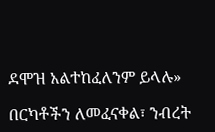ደሞዝ አልተከፈለንም ይላሉ»

በርካቶችን ለመፈናቀል፣ ንብረት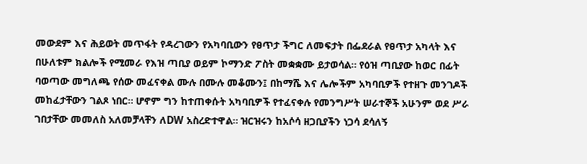መውደም እና ሕይወት መጥፋት የዳረገውን የአካባቢውን የፀጥታ ችግር ለመፍታት በፌደራል የፀጥታ አካላት እና በሁለቱም ክልሎች የሚመራ የእዝ ጣቢያ ወይም ኮማንድ ፖስት መቋቋሙ ይታወሳል። የዕዝ ጣቢያው ከወር በፊት ባወጣው መግለጫ የሰው መፈናቀል ሙሉ በሙሉ መቆሙን፤ በከማሼ እና ሌሎችም አካባቢዎች የተዘጉ መንገዶች መከፈታቸውን ገልጾ ነበር። ሆኖም ግን ከተጠቀሱት አካባቢዎች የተፈናቀሉ የመንግሥት ሠራተኞች አሁንም ወደ ሥራ ገበታቸው መመለስ አለመቻላቸን ለDW አስረድተዋል። ዝርዝሩን ከአሶሳ ዘጋቢያችን ነጋሳ ደሳለኝ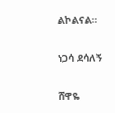ልኮልናል።

ነጋሳ ደሳለኝ

ሸዋዬ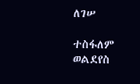ለገሠ

ተስፋለም ወልደየስ